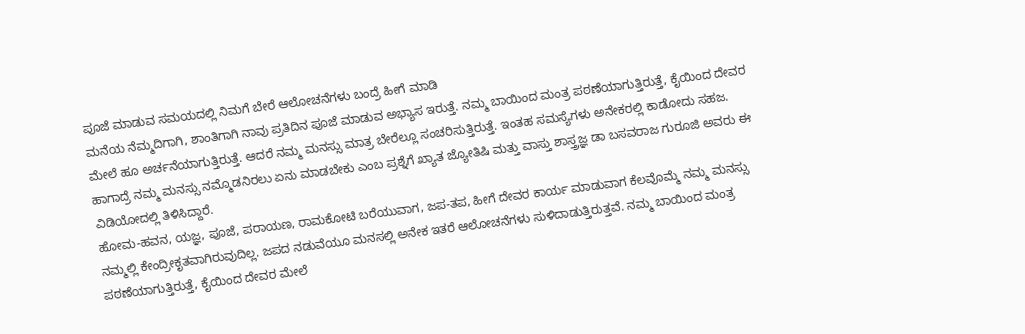ಪೂಜೆ ಮಾಡುವ ಸಮಯದಲ್ಲಿ ನಿಮಗೆ ಬೇರೆ ಆಲೋಚನೆಗಳು ಬಂದ್ರೆ ಹೀಗೆ ಮಾಡಿ
ಮನೆಯ ನೆಮ್ಮದಿಗಾಗಿ, ಶಾಂತಿಗಾಗಿ ನಾವು ಪ್ರತಿದಿನ ಪೂಜೆ ಮಾಡುವ ಅಭ್ಯಾಸ ಇರುತ್ತೆ. ನಮ್ಮ ಬಾಯಿಂದ ಮಂತ್ರ ಪಠಣೆಯಾಗುತ್ತಿರುತ್ತೆ, ಕೈಯಿಂದ ದೇವರ ಮೇಲೆ ಹೂ ಅರ್ಚನೆಯಾಗುತ್ತಿರುತ್ತೆ. ಆದರೆ ನಮ್ಮ ಮನಸ್ಸು ಮಾತ್ರ ಬೇರೆಲ್ಲೂ ಸಂಚರಿಸುತ್ತಿರುತ್ತೆ. ಇಂತಹ ಸಮಸ್ಯೆಗಳು ಅನೇಕರಲ್ಲಿ ಕಾಡೋದು ಸಹಜ. ಹಾಗಾದ್ರೆ ನಮ್ಮ ಮನಸ್ಸು ನಮ್ಮೊಡನಿರಲು ಏನು ಮಾಡಬೇಕು ಎಂಬ ಪ್ರಶ್ನೆಗೆ ಖ್ಯಾತ ಜ್ಯೋತಿಷಿ ಮತ್ತು ವಾಸ್ತು ಶಾಸ್ತ್ರಜ್ಞ ಡಾ ಬಸವರಾಜ ಗುರೂಜಿ ಅವರು ಈ ವಿಡಿಯೋದಲ್ಲಿ ತಿಳಿಸಿದ್ದಾರೆ.
ಹೋಮ-ಹವನ, ಯಜ್ಞ, ಪೂಜೆ, ಪರಾಯಣ, ರಾಮಕೋಟಿ ಬರೆಯುವಾಗ, ಜಪ-ತಪ, ಹೀಗೆ ದೇವರ ಕಾರ್ಯ ಮಾಡುವಾಗ ಕೆಲವೊಮ್ಮೆ ನಮ್ಮ ಮನಸ್ಸು ನಮ್ಮಲ್ಲಿ ಕೇಂದ್ರೀಕೃತವಾಗಿರುವುದಿಲ್ಲ. ಜಪದ ನಡುವೆಯೂ ಮನಸಲ್ಲಿ ಅನೇಕ ಇತರೆ ಆಲೋಚನೆಗಳು ಸುಳಿದಾಡುತ್ತಿರುತ್ತವೆ. ನಮ್ಮ ಬಾಯಿಂದ ಮಂತ್ರ ಪಠಣೆಯಾಗುತ್ತಿರುತ್ತೆ, ಕೈಯಿಂದ ದೇವರ ಮೇಲೆ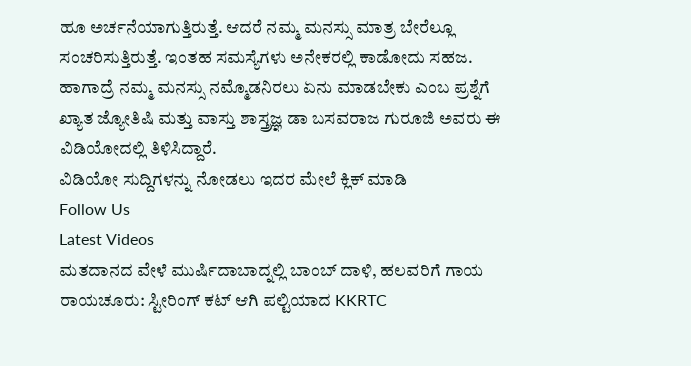ಹೂ ಅರ್ಚನೆಯಾಗುತ್ತಿರುತ್ತೆ. ಆದರೆ ನಮ್ಮ ಮನಸ್ಸು ಮಾತ್ರ ಬೇರೆಲ್ಲೂ ಸಂಚರಿಸುತ್ತಿರುತ್ತೆ. ಇಂತಹ ಸಮಸ್ಯೆಗಳು ಅನೇಕರಲ್ಲಿ ಕಾಡೋದು ಸಹಜ. ಹಾಗಾದ್ರೆ ನಮ್ಮ ಮನಸ್ಸು ನಮ್ಮೊಡನಿರಲು ಏನು ಮಾಡಬೇಕು ಎಂಬ ಪ್ರಶ್ನೆಗೆ ಖ್ಯಾತ ಜ್ಯೋತಿಷಿ ಮತ್ತು ವಾಸ್ತು ಶಾಸ್ತ್ರಜ್ಞ ಡಾ ಬಸವರಾಜ ಗುರೂಜಿ ಅವರು ಈ ವಿಡಿಯೋದಲ್ಲಿ ತಿಳಿಸಿದ್ದಾರೆ.
ವಿಡಿಯೋ ಸುದ್ದಿಗಳನ್ನು ನೋಡಲು ಇದರ ಮೇಲೆ ಕ್ಲಿಕ್ ಮಾಡಿ
Follow Us
Latest Videos
ಮತದಾನದ ವೇಳೆ ಮುರ್ಷಿದಾಬಾದ್ನಲ್ಲಿ ಬಾಂಬ್ ದಾಳಿ, ಹಲವರಿಗೆ ಗಾಯ
ರಾಯಚೂರು: ಸ್ಟೀರಿಂಗ್ ಕಟ್ ಆಗಿ ಪಲ್ಟಿಯಾದ KKRTC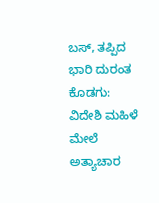ಬಸ್, ತಪ್ಪಿದ ಭಾರಿ ದುರಂತ
ಕೊಡಗು: ವಿದೇಶಿ ಮಹಿಳೆ ಮೇಲೆ ಅತ್ಯಾಚಾರ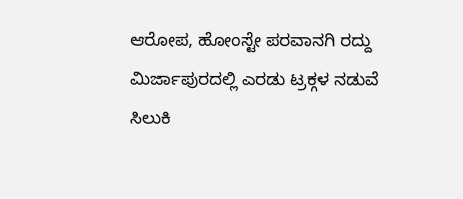ಆರೋಪ, ಹೋಂಸ್ಟೇ ಪರವಾನಗಿ ರದ್ದು
ಮಿರ್ಜಾಪುರದಲ್ಲಿ ಎರಡು ಟ್ರಕ್ಗಳ ನಡುವೆ ಸಿಲುಕಿ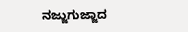ನಜ್ಜುಗುಜ್ಜಾದ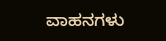ವಾಹನಗಳು